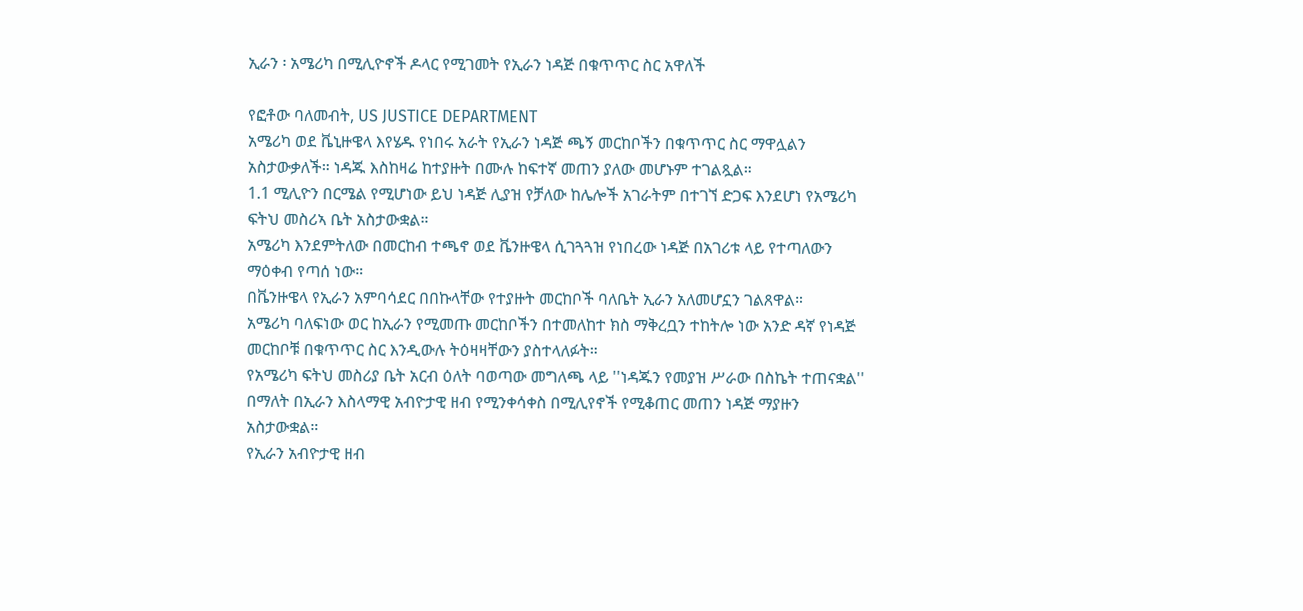ኢራን ፡ አሜሪካ በሚሊዮኖች ዶላር የሚገመት የኢራን ነዳጅ በቁጥጥር ስር አዋለች

የፎቶው ባለመብት, US JUSTICE DEPARTMENT
አሜሪካ ወደ ቬኒዙዌላ እየሄዱ የነበሩ አራት የኢራን ነዳጅ ጫኝ መርከቦችን በቁጥጥር ስር ማዋሏልን አስታውቃለች። ነዳጁ እስከዛሬ ከተያዙት በሙሉ ከፍተኛ መጠን ያለው መሆኑም ተገልጿል።
1.1 ሚሊዮን በርሜል የሚሆነው ይህ ነዳጅ ሊያዝ የቻለው ከሌሎች አገራትም በተገኘ ድጋፍ እንደሆነ የአሜሪካ ፍትህ መስሪኣ ቤት አስታውቋል።
አሜሪካ እንደምትለው በመርከብ ተጫኖ ወደ ቬንዙዌላ ሲገጓጓዝ የነበረው ነዳጅ በአገሪቱ ላይ የተጣለውን ማዕቀብ የጣሰ ነው።
በቬንዙዌላ የኢራን አምባሳደር በበኩላቸው የተያዙት መርከቦች ባለቤት ኢራን አለመሆኗን ገልጸዋል።
አሜሪካ ባለፍነው ወር ከኢራን የሚመጡ መርከቦችን በተመለከተ ክስ ማቅረቧን ተከትሎ ነው አንድ ዳኛ የነዳጅ መርከቦቹ በቁጥጥር ስር እንዲውሉ ትዕዛዛቸውን ያስተላለፉት።
የአሜሪካ ፍትህ መስሪያ ቤት አርብ ዕለት ባወጣው መግለጫ ላይ ''ነዳጁን የመያዝ ሥራው በስኬት ተጠናቋል'' በማለት በኢራን እስላማዊ አብዮታዊ ዘብ የሚንቀሳቀስ በሚሊየኖች የሚቆጠር መጠን ነዳጅ ማያዙን አስታውቋል።
የኢራን አብዮታዊ ዘብ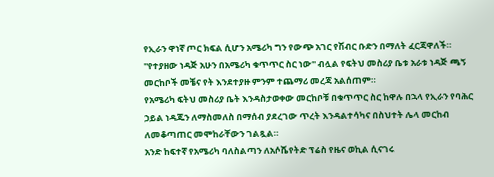የኢራን ዋነኛ ጦር ክፍል ሲሆን አሜሪካ ግን የውጭ አገር የሽብር ቡድን በማለት ፈርጃዋለች።
''የተያዘው ነዳጅ አሁን በአሜሪካ ቁጥጥር ስር ነው'' ብሏል የፍትህ መስሪያ ቤቱ አራቱ ነዳጅ ጫኝ መርከቦች መቼና የት እንደተያዙ ምንም ተጨማሪ መረጃ አልሰጠም።
የአሜሪካ ፍትህ መስሪያ ቤት እንዳስታወቀው መርከቦቹ በቁጥጥር ስር ከዋሉ በኋላ የኢራን የባሕር ኃይል ነዳጁን ለማስመለስ በማሰብ ያደረገው ጥረት እንዳልተሳካና በስህተት ሌላ መርከብ ለመቆጣጠር መሞከራቸውን ገልጿል።
አንድ ከፍተኛ የአሜሪካ ባለስልጣን ለአሶሼየትድ ፕሬስ የዜና ወኪል ሲናገሩ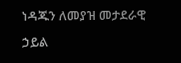ነዳጁን ለመያዝ መታደራዊ ኃይል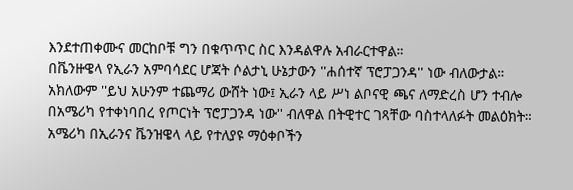እንደተጠቀሙና መርከቦቹ ግን በቁጥጥር ስር እንዳልዋሉ አብራርተዋል።
በቬንዙዌላ የኢራን አምባሳደር ሆጃት ሶልታኒ ሁኔታውን ''ሐሰተኛ ፕሮፓጋንዳ'' ነው ብለውታል።
አክለውም ''ይህ አሁንም ተጨማሪ ውሸት ነው፤ ኢራን ላይ ሥነ ልቦናዊ ጫና ለማድረስ ሆን ተብሎ በአሜሪካ የተቀነባበረ የጦርነት ፕሮፓጋንዳ ነው'' ብለዋል በትዊተር ገጻቸው ባስተላለፉት መልዕክት።
አሜሪካ በኢራንና ቬንዝዌላ ላይ የተለያዩ ማዕቀቦችን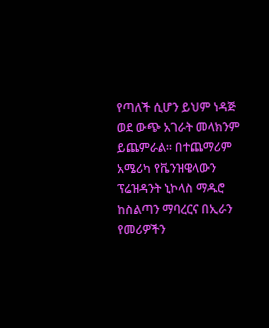የጣለች ሲሆን ይህም ነዳጅ ወደ ውጭ አገራት መላክንም ይጨምራል። በተጨማሪም አሜሪካ የቬንዝዌላውን ፕሬዝዳንት ኒኮላስ ማዱሮ ከስልጣን ማባረርና በኢራን የመሪዎችን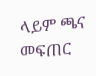ላይም ጫና መፍጠር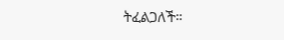ትፈልጋለች።